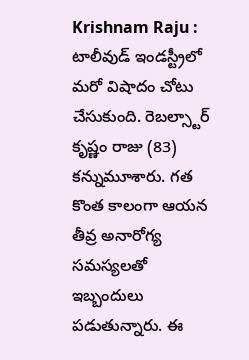Krishnam Raju : టాలీవుడ్ ఇండస్ట్రీలో మరో విషాదం చోటు చేసుకుంది. రెబల్స్టార్ కృష్ణం రాజు (83) కన్నుమూశారు. గత కొంత కాలంగా ఆయన తీవ్ర అనారోగ్య సమస్యలతో ఇబ్బందులు పడుతున్నారు. ఈ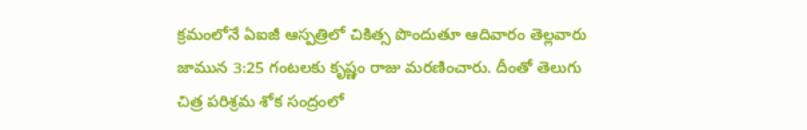క్రమంలోనే ఏఐజీ ఆస్పత్రిలో చికిత్స పొందుతూ ఆదివారం తెల్లవారు జామున 3:25 గంటలకు కృష్ణం రాజు మరణించారు. దీంతో తెలుగు చిత్ర పరిశ్రమ శోక సంద్రంలో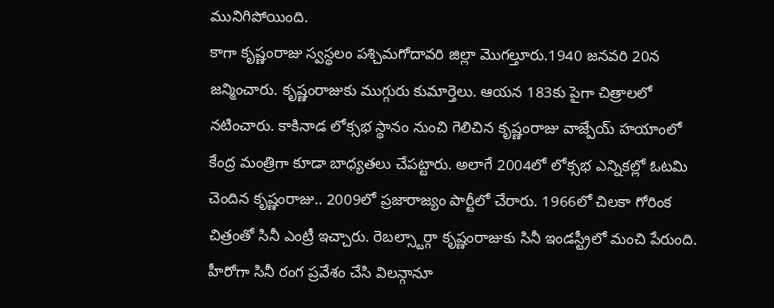మునిగిపోయింది.
కాగా కృష్ణంరాజు స్వస్థలం పశ్చిమగోదావరి జిల్లా మొగల్తూరు.1940 జనవరి 20న జన్మించారు. కృష్ణంరాజుకు ముగ్గురు కుమార్తెలు. ఆయన 183కు పైగా చిత్రాలలో నటించారు. కాకినాడ లోక్సభ స్థానం నుంచి గెలిచిన కృష్ణంరాజు వాజ్పేయ్ హయాంలో కేంద్ర మంత్రిగా కూడా బాధ్యతలు చేపట్టారు. అలాగే 2004లో లోక్సభ ఎన్నికల్లో ఓటమి చెందిన కృష్ణంరాజు.. 2009లో ప్రజారాజ్యం పార్టీలో చేరారు. 1966లో చిలకా గోరింక చిత్రంతో సినీ ఎంట్రీ ఇచ్చారు. రెబల్స్టార్గా కృష్ణంరాజుకు సినీ ఇండస్ట్రీలో మంచి పేరుంది.
హీరోగా సినీ రంగ ప్రవేశం చేసి విలన్గానూ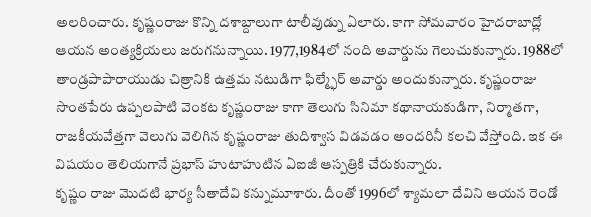అలరించారు. కృష్ణంరాజు కొన్ని దశాబ్దాలుగా టాలీవుడ్ను ఏలారు. కాగా సోమవారం హైదరాబాద్లో ఆయన అంత్యక్రియలు జరుగనున్నాయి. 1977,1984లో నంది అవార్డును గెలుచుకున్నారు. 1988లో తాండ్రపాపారాయుడు చిత్రానికి ఉత్తమ నటుడిగా ఫిల్మ్ఫేర్ అవార్డు అందుకున్నారు. కృష్ణంరాజు సొంతపేరు ఉప్పలపాటి వెంకట కృష్ణంరాజు కాగా తెలుగు సినిమా కథానాయకుడిగా, నిర్మాతగా, రాజకీయవేత్తగా వెలుగు వెలిగిన కృష్ణంరాజు తుదిశ్వాస విడవడం అందరినీ కలచి వేస్తోంది. ఇక ఈ విషయం తెలియగానే ప్రభాస్ హుటాహుటిన ఏఐజీ ఆస్పత్రికి చేరుకున్నారు.
కృష్ణం రాజు మొదటి భార్య సీతాదేవి కన్నుమూశారు. దీంతో 1996లో శ్యామలా దేవిని ఆయన రెండో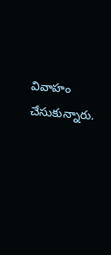వివాహం చేసుకున్నారు.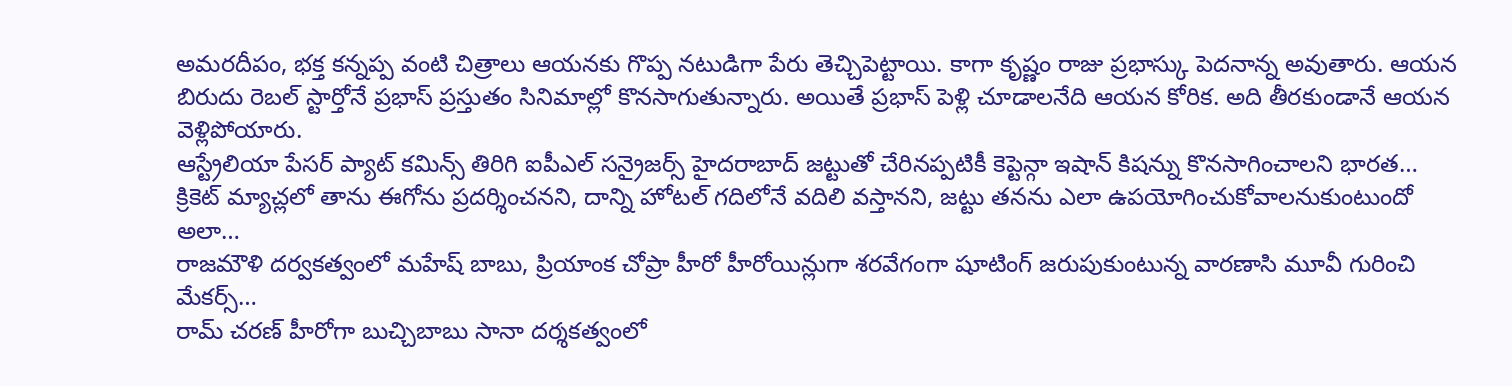అమరదీపం, భక్త కన్నప్ప వంటి చిత్రాలు ఆయనకు గొప్ప నటుడిగా పేరు తెచ్చిపెట్టాయి. కాగా కృష్ణం రాజు ప్రభాస్కు పెదనాన్న అవుతారు. ఆయన బిరుదు రెబల్ స్టార్తోనే ప్రభాస్ ప్రస్తుతం సినిమాల్లో కొనసాగుతున్నారు. అయితే ప్రభాస్ పెళ్లి చూడాలనేది ఆయన కోరిక. అది తీరకుండానే ఆయన వెళ్లిపోయారు.
ఆస్ట్రేలియా పేసర్ ప్యాట్ కమిన్స్ తిరిగి ఐపీఎల్ సన్రైజర్స్ హైదరాబాద్ జట్టుతో చేరినప్పటికీ కెప్టెన్గా ఇషాన్ కిషన్ను కొనసాగించాలని భారత…
క్రికెట్ మ్యాచ్లలో తాను ఈగోను ప్రదర్శించనని, దాన్ని హోటల్ గదిలోనే వదిలి వస్తానని, జట్టు తనను ఎలా ఉపయోగించుకోవాలనుకుంటుందో అలా…
రాజమౌళి దర్వకత్వంలో మహేష్ బాబు, ప్రియాంక చోప్రా హీరో హీరోయిన్లుగా శరవేగంగా షూటింగ్ జరుపుకుంటున్న వారణాసి మూవీ గురించి మేకర్స్…
రామ్ చరణ్ హీరోగా బుచ్చిబాబు సానా దర్శకత్వంలో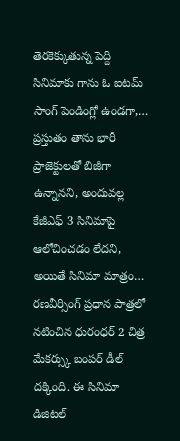తెరకెక్కుతున్న పెద్ది సినిమాకు గాను ఓ ఐటమ్ సాంగ్ పెండింగ్లో ఉండగా,…
ప్రస్తుతం తాను భారీ ప్రాజెక్టులతో బిజీగా ఉన్నానని, అందువల్ల కేజీఎఫ్ 3 సినిమాపై ఆలోచించడం లేదని, అయితే సినిమా మాత్రం…
రణవీర్సింగ్ ప్రధాన పాత్రలో నటించిన ధురంధర్ 2 చిత్ర మేకర్స్కు బంపర్ డీల్ దక్కింది. ఈ సినిమా డిజిటల్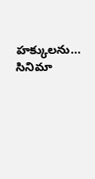హక్కులను…
సినిమా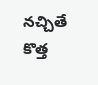నచ్చితే కొత్త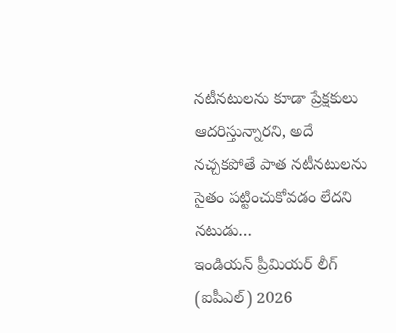నటీనటులను కూడా ప్రేక్షకులు ఆదరిస్తున్నారని, అదే నచ్చకపోతే పాత నటీనటులను సైతం పట్టించుకోవడం లేదని నటుడు…
ఇండియన్ ప్రీమియర్ లీగ్ (ఐపీఎల్) 2026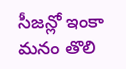సీజన్లో ఇంకా మనం తొలి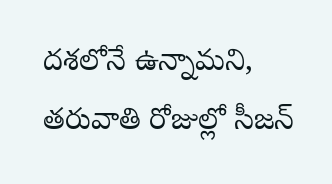దశలోనే ఉన్నామని, తరువాతి రోజుల్లో సీజన్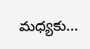మధ్యకు…